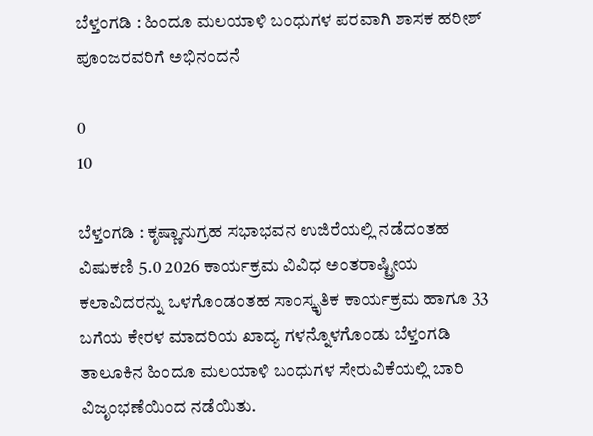ಬೆಳ್ತಂಗಡಿ : ಹಿಂದೂ ಮಲಯಾಳಿ ಬಂಧುಗಳ ಪರವಾಗಿ ಶಾಸಕ ಹರೀಶ್‌ ಪೂಂಜರವರಿಗೆ ಅಭಿನಂದನೆ

0
10

ಬೆಳ್ತಂಗಡಿ : ಕೃಷ್ಣಾನುಗ್ರಹ ಸಭಾಭವನ ಉಜಿರೆಯಲ್ಲಿ ನಡೆದಂತಹ ವಿಷುಕಣಿ 5.0 2026 ಕಾರ್ಯಕ್ರಮ ವಿವಿಧ ಅಂತರಾಷ್ಟ್ರೀಯ ಕಲಾವಿದರನ್ನು ಒಳಗೊಂಡಂತಹ ಸಾಂಸ್ಕೃತಿಕ ಕಾರ್ಯಕ್ರಮ ಹಾಗೂ 33 ಬಗೆಯ ಕೇರಳ ಮಾದರಿಯ ಖಾದ್ಯ ಗಳನ್ನೊಳಗೊಂಡು ಬೆಳ್ತಂಗಡಿ ತಾಲೂಕಿನ ಹಿಂದೂ ಮಲಯಾಳಿ ಬಂಧುಗಳ ಸೇರುವಿಕೆಯಲ್ಲಿ ಬಾರಿ ವಿಜೃಂಭಣೆಯಿಂದ ನಡೆಯಿತು.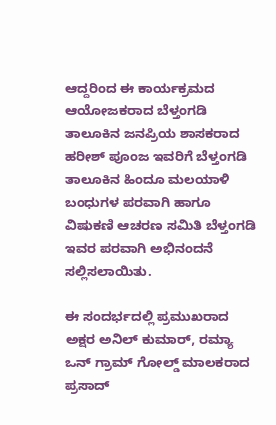ಆದ್ದರಿಂದ ಈ ಕಾರ್ಯಕ್ರಮದ ಆಯೋಜಕರಾದ ಬೆಳ್ತಂಗಡಿ ತಾಲೂಕಿನ ಜನಪ್ರಿಯ ಶಾಸಕರಾದ ಹರೀಶ್ ಪೂಂಜ ಇವರಿಗೆ ಬೆಳ್ತಂಗಡಿ ತಾಲೂಕಿನ ಹಿಂದೂ ಮಲಯಾಳಿ ಬಂಧುಗಳ ಪರವಾಗಿ ಹಾಗೂ ವಿಷುಕಣಿ ಆಚರಣ ಸಮಿತಿ ಬೆಳ್ತಂಗಡಿ ಇವರ ಪರವಾಗಿ ಅಭಿನಂದನೆ ಸಲ್ಲಿಸಲಾಯಿತು.

ಈ ಸಂದರ್ಭದಲ್ಲಿ ಪ್ರಮುಖರಾದ ಅಕ್ಷರ ಅನಿಲ್ ಕುಮಾರ್, ರಮ್ಯಾ ಒನ್ ಗ್ರಾಮ್ ಗೋಲ್ಡ್ ಮಾಲಕರಾದ ಪ್ರಸಾದ್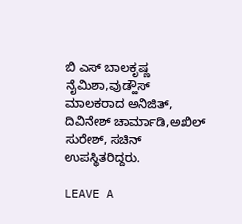ಬಿ ಎಸ್ ಬಾಲಕೃಷ್ಣ ನೈಮಿಶಾ,ವುಡ್ಹೌಸ್ ಮಾಲಕರಾದ ಅನಿಜಿತ್, ದಿವಿನೇಶ್ ಚಾರ್ಮಾಡಿ,ಅಖಿಲ್ ಸುರೇಶ್, ಸಚಿನ್ ಉಪಸ್ಥಿತರಿದ್ದರು.

LEAVE A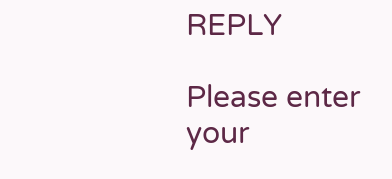REPLY

Please enter your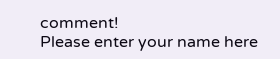comment!
Please enter your name here